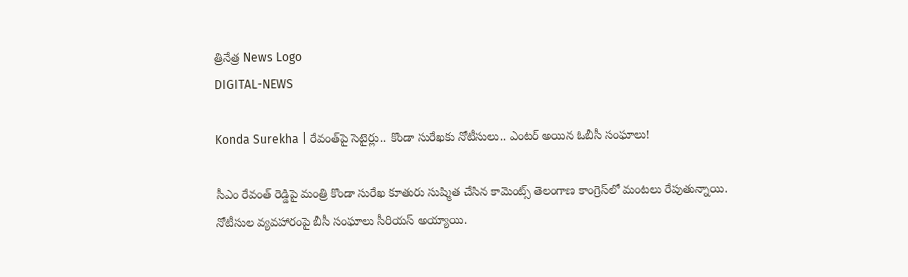త్రినేత్ర News Logo
DIGITAL-NEWS

Konda Surekha | రేవంత్‌పై సెటైర్లు.. కొండా సురేఖకు నోటీసులు.. ఎంటర్ అయిన ఓబీసీ సంఘాలు!

సీఎం రేవంత్ రెడ్డిపై మంత్రి కొండా సురేఖ కూతురు సుష్మిత చేసిన కామెంట్స్ తెలంగాణ కాంగ్రెస్‌లో మంటలు రేపుతున్నాయి. నోటీసుల వ్యవహారంపై బీసీ సంఘాలు సీరియస్ అయ్యాయి.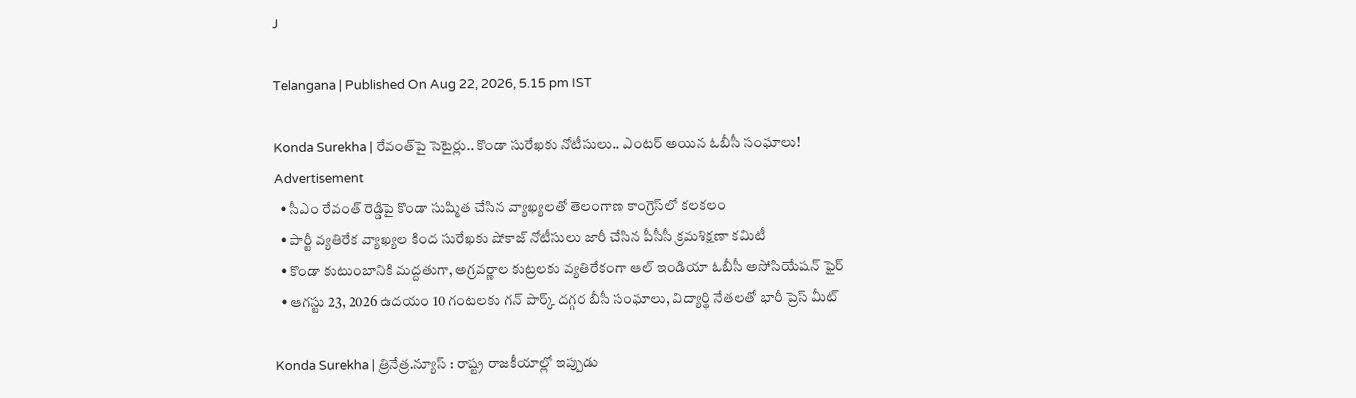J

Telangana | Published On Aug 22, 2026, 5.15 pm IST

Konda Surekha | రేవంత్‌పై సెటైర్లు.. కొండా సురేఖకు నోటీసులు.. ఎంటర్ అయిన ఓబీసీ సంఘాలు!
Advertisement
  • సీఎం రేవంత్ రెడ్డిపై కొండా సుష్మిత చేసిన వ్యాఖ్యలతో తెలంగాణ కాంగ్రెస్‌లో కలకలం
  • పార్టీ వ్యతిరేక వ్యాఖ్యల కింద సురేఖకు షోకాజ్ నోటీసులు జారీ చేసిన పీసీసీ క్రమశిక్షణా కమిటీ
  • కొండా కుటుంబానికి మద్దతుగా, అగ్రవర్ణాల కుట్రలకు వ్యతిరేకంగా ఆల్ ఇండియా ఓబీసీ అసోసియేషన్ ఫైర్
  • ఆగస్టు 23, 2026 ఉదయం 10 గంటలకు గన్ పార్క్ దగ్గర బీసీ సంఘాలు, విద్యార్థి నేతలతో భారీ ప్రెస్ మీట్

Konda Surekha | త్రినేత్ర.న్యూస్ : రాష్ట్ర రాజకీయాల్లో ఇప్పుడు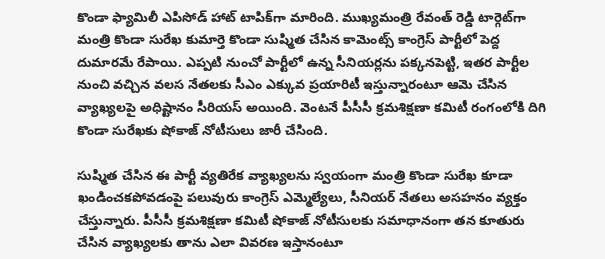కొండా ఫ్యామిలీ ఎపిసోడ్ హాట్ టాపిక్‌గా మారింది. ముఖ్యమంత్రి రేవంత్ రెడ్డి టార్గెట్‌గా మంత్రి కొండా సురేఖ కుమార్తె కొండా సుష్మిత చేసిన కామెంట్స్ కాంగ్రెస్ పార్టీలో పెద్ద దుమారమే రేపాయి. ఎప్పటి నుంచో పార్టీలో ఉన్న సీనియర్లను పక్కనపెట్టి, ఇతర పార్టీల నుంచి వచ్చిన వలస నేతలకు సీఎం ఎక్కువ ప్రయారిటీ ఇస్తున్నారంటూ ఆమె చేసిన వ్యాఖ్యలపై అధిష్టానం సీరియస్ అయింది. వెంటనే పీసీసీ క్రమశిక్షణా కమిటీ రంగంలోకి దిగి కొండా సురేఖకు షోకాజ్ నోటీసులు జారీ చేసింది.

సుష్మిత చేసిన ఈ పార్టీ వ్యతిరేక వ్యాఖ్యలను స్వయంగా మంత్రి కొండా సురేఖ కూడా ఖండించకపోవడంపై పలువురు కాంగ్రెస్ ఎమ్మెల్యేలు, సీనియర్ నేతలు అసహనం వ్యక్తం చేస్తున్నారు. పీసీసీ క్రమశిక్షణా కమిటీ షోకాజ్ నోటీసులకు సమాధానంగా తన కూతురు చేసిన వ్యాఖ్యలకు తాను ఎలా వివరణ ఇస్తానంటూ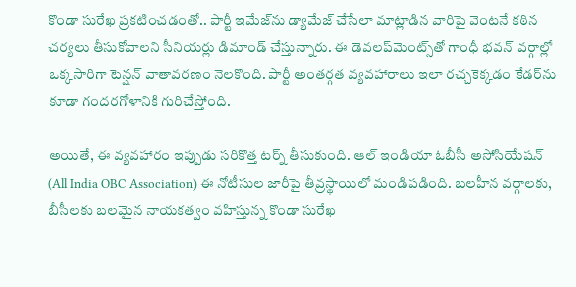కొండా సురేఖ ప్రకటించడంతో.. పార్టీ ఇమేజ్‌ను డ్యామేజ్ చేసేలా మాట్లాడిన వారిపై వెంటనే కఠిన చర్యలు తీసుకోవాలని సీనియర్లు డిమాండ్ చేస్తున్నారు. ఈ డెవలప్‌మెంట్స్‌తో గాంధీ భవన్ వర్గాల్లో ఒక్కసారిగా టెన్షన్ వాతావరణం నెలకొంది. పార్టీ అంతర్గత వ్యవహారాలు ఇలా రచ్చకెక్కడం కేడర్‌ను కూడా గందరగోళానికి గురిచేస్తోంది.

అయితే, ఈ వ్యవహారం ఇప్పుడు సరికొత్త టర్న్ తీసుకుంది. ఆల్ ఇండియా ఓబీసీ అసోసియేషన్ (All India OBC Association) ఈ నోటీసుల జారీపై తీవ్రస్థాయిలో మండిపడింది. బలహీన వర్గాలకు, బీసీలకు బలమైన నాయకత్వం వహిస్తున్న కొండా సురేఖ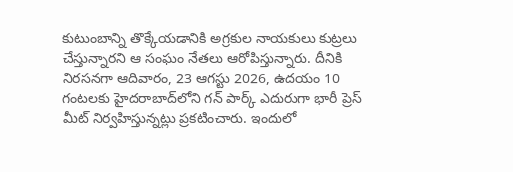కుటుంబాన్ని తొక్కేయడానికి అగ్రకుల నాయకులు కుట్రలు చేస్తున్నారని ఆ సంఘం నేతలు ఆరోపిస్తున్నారు. దీనికి నిరసనగా ఆదివారం, 23 ఆగస్టు 2026, ఉదయం 10 గంటలకు హైదరాబాద్‌లోని గన్ పార్క్ ఎదురుగా భారీ ప్రెస్ మీట్ నిర్వహిస్తున్నట్లు ప్రకటించారు. ఇందులో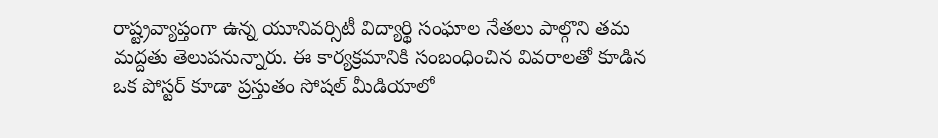రాష్ట్రవ్యాప్తంగా ఉన్న యూనివర్సిటీ విద్యార్థి సంఘాల నేతలు పాల్గొని తమ మద్దతు తెలుపనున్నారు. ఈ కార్యక్రమానికి సంబంధించిన వివరాలతో కూడిన ఒక పోస్టర్ కూడా ప్రస్తుతం సోషల్ మీడియాలో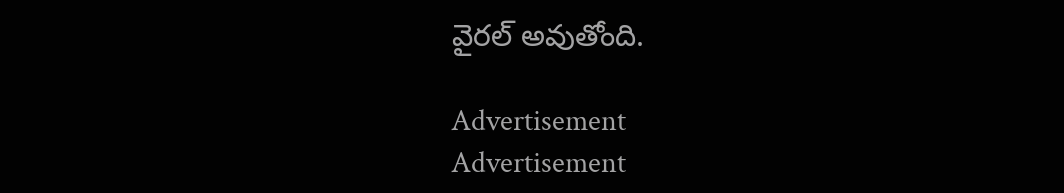వైరల్ అవుతోంది.

Advertisement
Advertisement